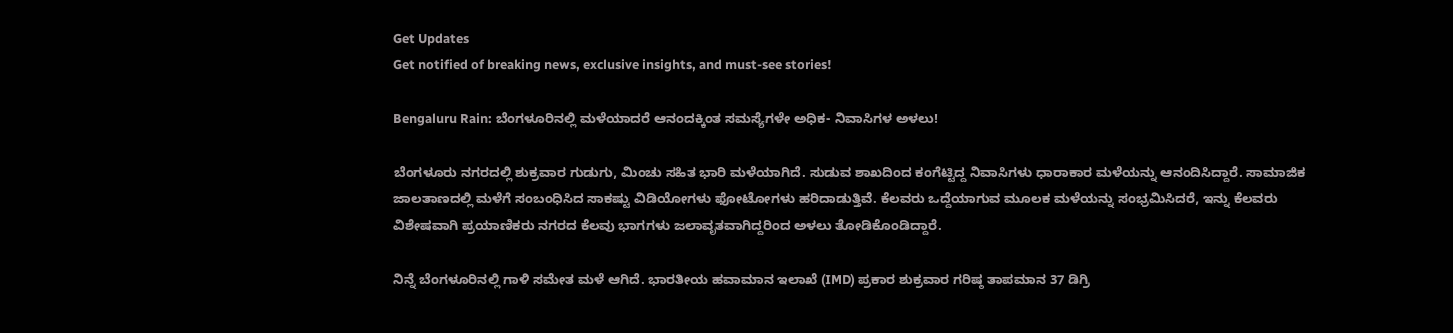Get Updates
Get notified of breaking news, exclusive insights, and must-see stories!

Bengaluru Rain: ಬೆಂಗಳೂರಿನಲ್ಲಿ ಮಳೆಯಾದರೆ ಆನಂದಕ್ಕಿಂತ ಸಮಸ್ಯೆಗಳೇ ಅಧಿಕ- ನಿವಾಸಿಗಳ ಅಳಲು!

ಬೆಂಗಳೂರು ನಗರದಲ್ಲಿ ಶುಕ್ರವಾರ ಗುಡುಗು, ಮಿಂಚು ಸಹಿತ ಭಾರಿ ಮಳೆಯಾಗಿದೆ. ಸುಡುವ ಶಾಖದಿಂದ ಕಂಗೆಟ್ಟಿದ್ದ ನಿವಾಸಿಗಳು ಧಾರಾಕಾರ ಮಳೆಯನ್ನು ಆನಂದಿಸಿದ್ದಾರೆ. ಸಾಮಾಜಿಕ ಜಾಲತಾಣದಲ್ಲಿ ಮಳೆಗೆ ಸಂಬಂಧಿಸಿದ ಸಾಕಷ್ಟು ವಿಡಿಯೋಗಳು ಫೋಟೋಗಳು ಹರಿದಾಡುತ್ತಿವೆ. ಕೆಲವರು ಒದ್ದೆಯಾಗುವ ಮೂಲಕ ಮಳೆಯನ್ನು ಸಂಭ್ರಮಿಸಿದರೆ, ಇನ್ನು ಕೆಲವರು ವಿಶೇಷವಾಗಿ ಪ್ರಯಾಣಿಕರು ನಗರದ ಕೆಲವು ಭಾಗಗಳು ಜಲಾವೃತವಾಗಿದ್ದರಿಂದ ಅಳಲು ತೋಡಿಕೊಂಡಿದ್ದಾರೆ.

ನಿನ್ನೆ ಬೆಂಗಳೂರಿನಲ್ಲಿ ಗಾಳಿ ಸಮೇತ ಮಳೆ ಆಗಿದೆ. ಭಾರತೀಯ ಹವಾಮಾನ ಇಲಾಖೆ (IMD) ಪ್ರಕಾರ ಶುಕ್ರವಾರ ಗರಿಷ್ಠ ತಾಪಮಾನ 37 ಡಿಗ್ರಿ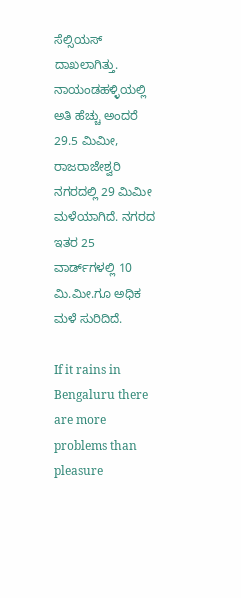ಸೆಲ್ಸಿಯಸ್ ದಾಖಲಾಗಿತ್ತು. ನಾಯಂಡಹಳ್ಳಿಯಲ್ಲಿ ಅತಿ ಹೆಚ್ಚು ಅಂದರೆ 29.5 ಮಿಮೀ, ರಾಜರಾಜೇಶ್ವರಿ ನಗರದಲ್ಲಿ 29 ಮಿಮೀ ಮಳೆಯಾಗಿದೆ. ನಗರದ ಇತರ 25 ವಾರ್ಡ್‌ಗಳಲ್ಲಿ 10 ಮಿ.ಮೀ.ಗೂ ಅಧಿಕ ಮಳೆ ಸುರಿದಿದೆ.

If it rains in Bengaluru there are more problems than pleasure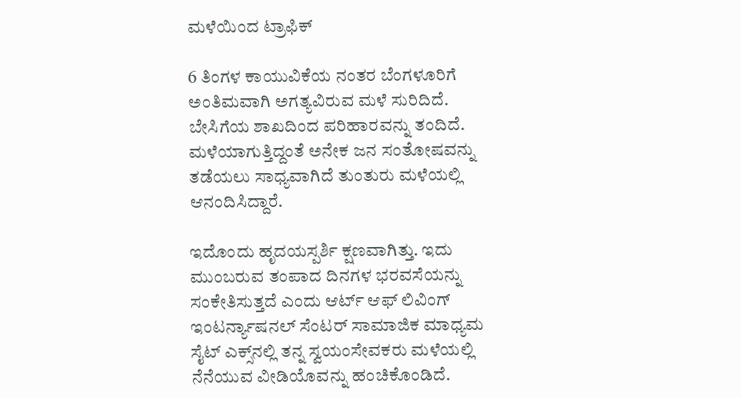ಮಳೆಯಿಂದ ಟ್ರಾಫಿಕ್

6 ತಿಂಗಳ ಕಾಯುವಿಕೆಯ ನಂತರ ಬೆಂಗಳೂರಿಗೆ ಅಂತಿಮವಾಗಿ ಅಗತ್ಯವಿರುವ ಮಳೆ ಸುರಿದಿದೆ. ಬೇಸಿಗೆಯ ಶಾಖದಿಂದ ಪರಿಹಾರವನ್ನು ತಂದಿದೆ. ಮಳೆಯಾಗುತ್ತಿದ್ದಂತೆ ಅನೇಕ ಜನ ಸಂತೋಷವನ್ನು ತಡೆಯಲು ಸಾಧ್ಯವಾಗಿದೆ ತುಂತುರು ಮಳೆಯಲ್ಲಿ ಆನಂದಿಸಿದ್ದಾರೆ.

ಇದೊಂದು ಹೃದಯಸ್ಪರ್ಶಿ ಕ್ಷಣವಾಗಿತ್ತು. ಇದು ಮುಂಬರುವ ತಂಪಾದ ದಿನಗಳ ಭರವಸೆಯನ್ನು ಸಂಕೇತಿಸುತ್ತದೆ ಎಂದು ಆರ್ಟ್ ಆಫ್ ಲಿವಿಂಗ್ ಇಂಟರ್ನ್ಯಾಷನಲ್ ಸೆಂಟರ್ ಸಾಮಾಜಿಕ ಮಾಧ್ಯಮ ಸೈಟ್ ಎಕ್ಸ್‌ನಲ್ಲಿ ತನ್ನ ಸ್ವಯಂಸೇವಕರು ಮಳೆಯಲ್ಲಿ ನೆನೆಯುವ ವೀಡಿಯೊವನ್ನು ಹಂಚಿಕೊಂಡಿದೆ.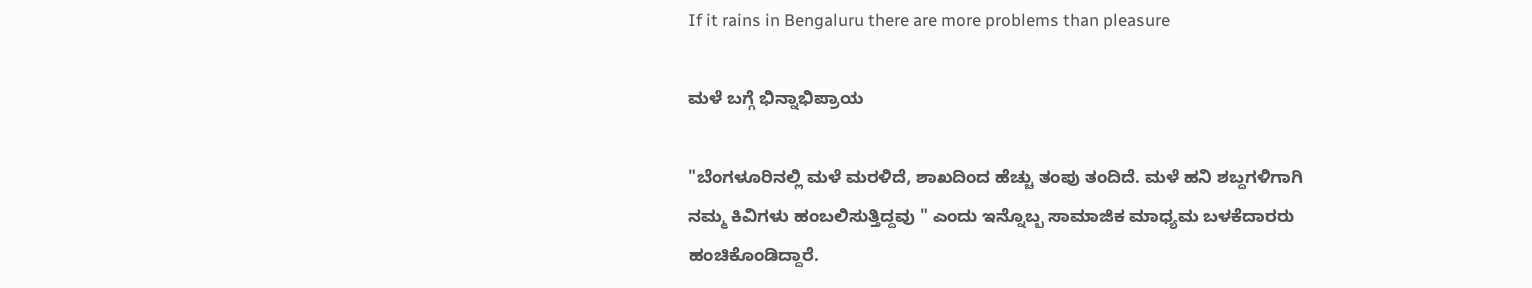If it rains in Bengaluru there are more problems than pleasure

ಮಳೆ ಬಗ್ಗೆ ಭಿನ್ನಾಭಿಪ್ರಾಯ

"ಬೆಂಗಳೂರಿನಲ್ಲಿ ಮಳೆ ಮರಳಿದೆ, ಶಾಖದಿಂದ ಹೆಚ್ಚು ತಂಪು ತಂದಿದೆ. ಮಳೆ ಹನಿ ಶಬ್ದಗಳಿಗಾಗಿ ನಮ್ಮ ಕಿವಿಗಳು ಹಂಬಲಿಸುತ್ತಿದ್ದವು " ಎಂದು ಇನ್ನೊಬ್ಬ ಸಾಮಾಜಿಕ ಮಾಧ್ಯಮ ಬಳಕೆದಾರರು ಹಂಚಿಕೊಂಡಿದ್ದಾರೆ.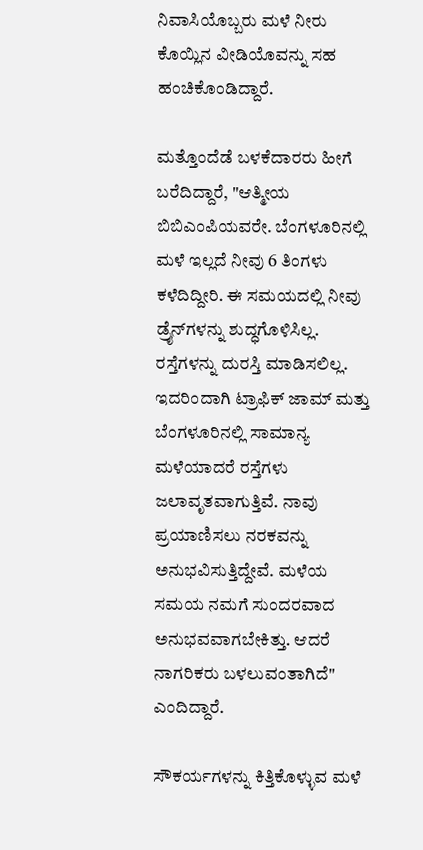ನಿವಾಸಿಯೊಬ್ಬರು ಮಳೆ ನೀರು ಕೊಯ್ಲಿನ ವೀಡಿಯೊವನ್ನು ಸಹ ಹಂಚಿಕೊಂಡಿದ್ದಾರೆ.

ಮತ್ತೊಂದೆಡೆ ಬಳಕೆದಾರರು ಹೀಗೆ ಬರೆದಿದ್ದಾರೆ, "ಆತ್ಮೀಯ ಬಿಬಿಎಂಪಿಯವರೇ. ಬೆಂಗಳೂರಿನಲ್ಲಿ ಮಳೆ ಇಲ್ಲದೆ ನೀವು 6 ತಿಂಗಳು ಕಳೆದಿದ್ದೀರಿ. ಈ ಸಮಯದಲ್ಲಿ ನೀವು ಡ್ರೈನ್‌ಗಳನ್ನು ಶುದ್ಧಗೊಳಿಸಿಲ್ಲ. ರಸ್ತೆಗಳನ್ನು ದುರಸ್ತಿ ಮಾಡಿಸಲಿಲ್ಲ. ಇದರಿಂದಾಗಿ ಟ್ರಾಫಿಕ್ ಜಾಮ್ ಮತ್ತು ಬೆಂಗಳೂರಿನಲ್ಲಿ ಸಾಮಾನ್ಯ ಮಳೆಯಾದರೆ ರಸ್ತೆಗಳು ಜಲಾವೃತವಾಗುತ್ತಿವೆ. ನಾವು ಪ್ರಯಾಣಿಸಲು ನರಕವನ್ನು ಅನುಭವಿಸುತ್ತಿದ್ದೇವೆ. ಮಳೆಯ ಸಮಯ ನಮಗೆ ಸುಂದರವಾದ ಅನುಭವವಾಗಬೇಕಿತ್ತು. ಆದರೆ ನಾಗರಿಕರು ಬಳಲುವಂತಾಗಿದೆ" ಎಂದಿದ್ದಾರೆ.

ಸೌಕರ್ಯಗಳನ್ನು ಕಿತ್ತಿಕೊಳ್ಳುವ ಮಳೆ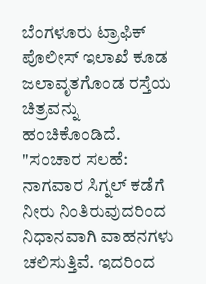ಬೆಂಗಳೂರು ಟ್ರಾಫಿಕ್ ಪೊಲೀಸ್ ಇಲಾಖೆ ಕೂಡ ಜಲಾವೃತಗೊಂಡ ರಸ್ತೆಯ ಚಿತ್ರವನ್ನು ಹಂಚಿಕೊಂಡಿದೆ. "ಸಂಚಾರ ಸಲಹೆ: ನಾಗವಾರ ಸಿಗ್ನಲ್ ಕಡೆಗೆ ನೀರು ನಿಂತಿರುವುದರಿಂದ ನಿಧಾನವಾಗಿ ವಾಹನಗಳು ಚಲಿಸುತ್ತಿವೆ. ಇದರಿಂದ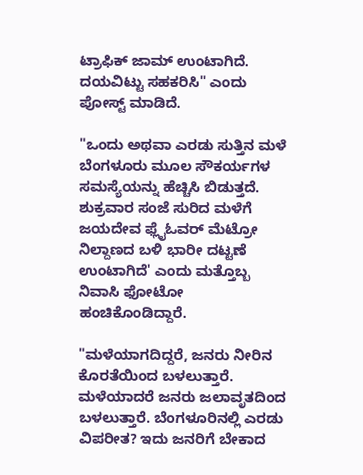ಟ್ರಾಫಿಕ್ ಜಾಮ್ ಉಂಟಾಗಿದೆ. ದಯವಿಟ್ಟು ಸಹಕರಿಸಿ" ಎಂದು ಪೋಸ್ಟ್ ಮಾಡಿದೆ.

"ಒಂದು ಅಥವಾ ಎರಡು ಸುತ್ತಿನ ಮಳೆ ಬೆಂಗಳೂರು ಮೂಲ ಸೌಕರ್ಯಗಳ ಸಮಸ್ಯೆಯನ್ನು ಹೆಚ್ಚಿಸಿ ಬಿಡುತ್ತದೆ. ಶುಕ್ರವಾರ ಸಂಜೆ ಸುರಿದ ಮಳೆಗೆ ಜಯದೇವ ಫ್ಲೈಓವರ್ ಮೆಟ್ರೋ ನಿಲ್ದಾಣದ ಬಳಿ ಭಾರೀ ದಟ್ಟಣೆ ಉಂಟಾಗಿದೆ' ಎಂದು ಮತ್ತೊಬ್ಬ ನಿವಾಸಿ ಫೋಟೋ ಹಂಚಿಕೊಂಡಿದ್ದಾರೆ.

"ಮಳೆಯಾಗದಿದ್ದರೆ, ಜನರು ನೀರಿನ ಕೊರತೆಯಿಂದ ಬಳಲುತ್ತಾರೆ. ಮಳೆಯಾದರೆ ಜನರು ಜಲಾವೃತದಿಂದ ಬಳಲುತ್ತಾರೆ. ಬೆಂಗಳೂರಿನಲ್ಲಿ ಎರಡು ವಿಪರೀತ? ಇದು ಜನರಿಗೆ ಬೇಕಾದ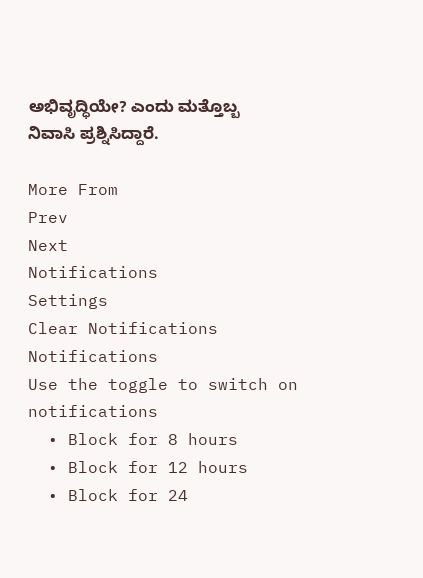ಅಭಿವೃದ್ಧಿಯೇ? ಎಂದು ಮತ್ತೊಬ್ಬ ನಿವಾಸಿ ಪ್ರಶ್ನಿಸಿದ್ದಾರೆ.

More From
Prev
Next
Notifications
Settings
Clear Notifications
Notifications
Use the toggle to switch on notifications
  • Block for 8 hours
  • Block for 12 hours
  • Block for 24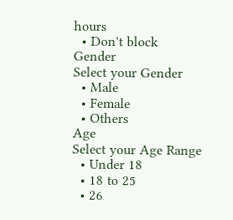hours
  • Don't block
Gender
Select your Gender
  • Male
  • Female
  • Others
Age
Select your Age Range
  • Under 18
  • 18 to 25
  • 26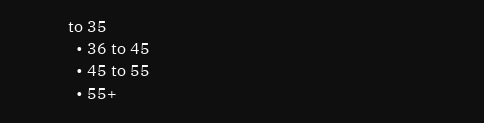to 35
  • 36 to 45
  • 45 to 55
  • 55+